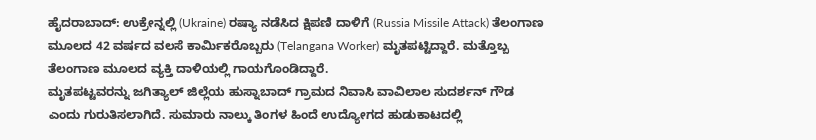ಹೈದರಾಬಾದ್: ಉಕ್ರೇನ್ನಲ್ಲಿ (Ukraine) ರಷ್ಯಾ ನಡೆಸಿದ ಕ್ಷಿಪಣಿ ದಾಳಿಗೆ (Russia Missile Attack) ತೆಲಂಗಾಣ ಮೂಲದ 42 ವರ್ಷದ ವಲಸೆ ಕಾರ್ಮಿಕರೊಬ್ಬರು (Telangana Worker) ಮೃತಪಟ್ಟಿದ್ದಾರೆ. ಮತ್ತೊಬ್ಬ ತೆಲಂಗಾಣ ಮೂಲದ ವ್ಯಕ್ತಿ ದಾಳಿಯಲ್ಲಿ ಗಾಯಗೊಂಡಿದ್ದಾರೆ.
ಮೃತಪಟ್ಟವರನ್ನು ಜಗಿತ್ಯಾಲ್ ಜಿಲ್ಲೆಯ ಹುಸ್ನಾಬಾದ್ ಗ್ರಾಮದ ನಿವಾಸಿ ವಾವಿಲಾಲ ಸುದರ್ಶನ್ ಗೌಡ ಎಂದು ಗುರುತಿಸಲಾಗಿದೆ. ಸುಮಾರು ನಾಲ್ಕು ತಿಂಗಳ ಹಿಂದೆ ಉದ್ಯೋಗದ ಹುಡುಕಾಟದಲ್ಲಿ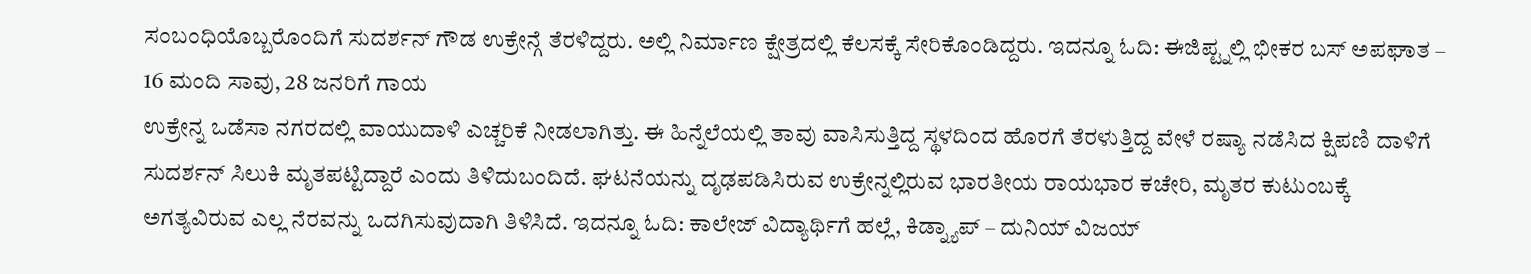ಸಂಬಂಧಿಯೊಬ್ಬರೊಂದಿಗೆ ಸುದರ್ಶನ್ ಗೌಡ ಉಕ್ರೇನ್ಗೆ ತೆರಳಿದ್ದರು. ಅಲ್ಲಿ ನಿರ್ಮಾಣ ಕ್ಷೇತ್ರದಲ್ಲಿ ಕೆಲಸಕ್ಕೆ ಸೇರಿಕೊಂಡಿದ್ದರು. ಇದನ್ನೂ ಓದಿ: ಈಜಿಪ್ಟ್ನಲ್ಲಿ ಭೀಕರ ಬಸ್ ಅಪಘಾತ – 16 ಮಂದಿ ಸಾವು, 28 ಜನರಿಗೆ ಗಾಯ
ಉಕ್ರೇನ್ನ ಒಡೆಸಾ ನಗರದಲ್ಲಿ ವಾಯುದಾಳಿ ಎಚ್ಚರಿಕೆ ನೀಡಲಾಗಿತ್ತು. ಈ ಹಿನ್ನೆಲೆಯಲ್ಲಿ ತಾವು ವಾಸಿಸುತ್ತಿದ್ದ ಸ್ಥಳದಿಂದ ಹೊರಗೆ ತೆರಳುತ್ತಿದ್ದ ವೇಳೆ ರಷ್ಯಾ ನಡೆಸಿದ ಕ್ಷಿಪಣಿ ದಾಳಿಗೆ ಸುದರ್ಶನ್ ಸಿಲುಕಿ ಮೃತಪಟ್ಟಿದ್ದಾರೆ ಎಂದು ತಿಳಿದುಬಂದಿದೆ. ಘಟನೆಯನ್ನು ದೃಢಪಡಿಸಿರುವ ಉಕ್ರೇನ್ನಲ್ಲಿರುವ ಭಾರತೀಯ ರಾಯಭಾರ ಕಚೇರಿ, ಮೃತರ ಕುಟುಂಬಕ್ಕೆ ಅಗತ್ಯವಿರುವ ಎಲ್ಲ ನೆರವನ್ನು ಒದಗಿಸುವುದಾಗಿ ತಿಳಿಸಿದೆ. ಇದನ್ನೂ ಓದಿ: ಕಾಲೇಜ್ ವಿದ್ಯಾರ್ಥಿಗೆ ಹಲ್ಲೆ, ಕಿಡ್ನ್ಯಾಪ್ – ದುನಿಯ್ ವಿಜಯ್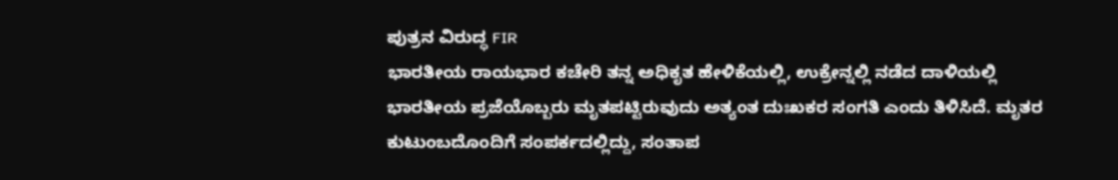ಪುತ್ರನ ವಿರುದ್ಧ FIR
ಭಾರತೀಯ ರಾಯಭಾರ ಕಚೇರಿ ತನ್ನ ಅಧಿಕೃತ ಹೇಳಿಕೆಯಲ್ಲಿ, ಉಕ್ರೇನ್ನಲ್ಲಿ ನಡೆದ ದಾಳಿಯಲ್ಲಿ ಭಾರತೀಯ ಪ್ರಜೆಯೊಬ್ಬರು ಮೃತಪಟ್ಟಿರುವುದು ಅತ್ಯಂತ ದುಃಖಕರ ಸಂಗತಿ ಎಂದು ತಿಳಿಸಿದೆ. ಮೃತರ ಕುಟುಂಬದೊಂದಿಗೆ ಸಂಪರ್ಕದಲ್ಲಿದ್ದು, ಸಂತಾಪ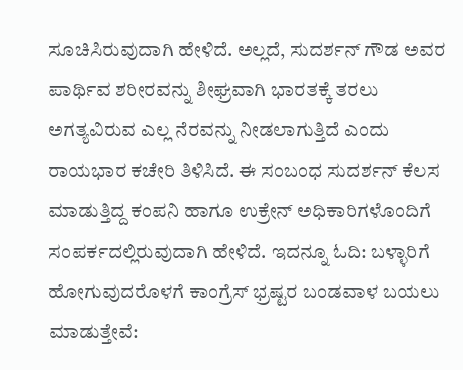ಸೂಚಿಸಿರುವುದಾಗಿ ಹೇಳಿದೆ. ಅಲ್ಲದೆ, ಸುದರ್ಶನ್ ಗೌಡ ಅವರ ಪಾರ್ಥಿವ ಶರೀರವನ್ನು ಶೀಘ್ರವಾಗಿ ಭಾರತಕ್ಕೆ ತರಲು ಅಗತ್ಯವಿರುವ ಎಲ್ಲ ನೆರವನ್ನು ನೀಡಲಾಗುತ್ತಿದೆ ಎಂದು ರಾಯಭಾರ ಕಚೇರಿ ತಿಳಿಸಿದೆ. ಈ ಸಂಬಂಧ ಸುದರ್ಶನ್ ಕೆಲಸ ಮಾಡುತ್ತಿದ್ದ ಕಂಪನಿ ಹಾಗೂ ಉಕ್ರೇನ್ ಅಧಿಕಾರಿಗಳೊಂದಿಗೆ ಸಂಪರ್ಕದಲ್ಲಿರುವುದಾಗಿ ಹೇಳಿದೆ. ಇದನ್ನೂ ಓದಿ: ಬಳ್ಳಾರಿಗೆ ಹೋಗುವುದರೊಳಗೆ ಕಾಂಗ್ರೆಸ್ ಭ್ರಷ್ಟರ ಬಂಡವಾಳ ಬಯಲು ಮಾಡುತ್ತೇವೆ: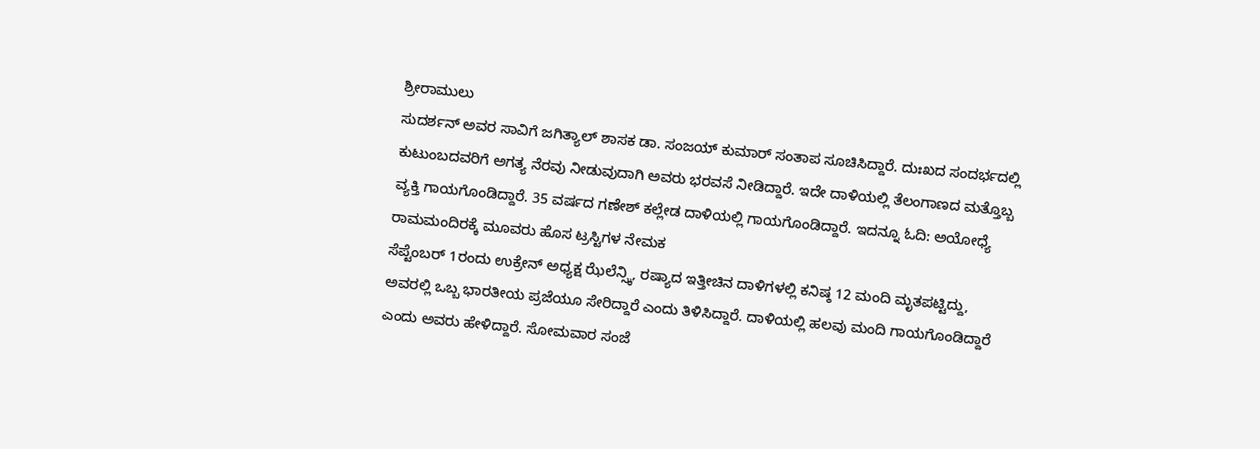ಶ್ರೀರಾಮುಲು
ಸುದರ್ಶನ್ ಅವರ ಸಾವಿಗೆ ಜಗಿತ್ಯಾಲ್ ಶಾಸಕ ಡಾ. ಸಂಜಯ್ ಕುಮಾರ್ ಸಂತಾಪ ಸೂಚಿಸಿದ್ದಾರೆ. ದುಃಖದ ಸಂದರ್ಭದಲ್ಲಿ ಕುಟುಂಬದವರಿಗೆ ಅಗತ್ಯ ನೆರವು ನೀಡುವುದಾಗಿ ಅವರು ಭರವಸೆ ನೀಡಿದ್ದಾರೆ. ಇದೇ ದಾಳಿಯಲ್ಲಿ ತೆಲಂಗಾಣದ ಮತ್ತೊಬ್ಬ ವ್ಯಕ್ತಿ ಗಾಯಗೊಂಡಿದ್ದಾರೆ. 35 ವರ್ಷದ ಗಣೇಶ್ ಕಲ್ಲೇಡ ದಾಳಿಯಲ್ಲಿ ಗಾಯಗೊಂಡಿದ್ದಾರೆ. ಇದನ್ನೂ ಓದಿ: ಅಯೋಧ್ಯೆ ರಾಮಮಂದಿರಕ್ಕೆ ಮೂವರು ಹೊಸ ಟ್ರಸ್ಟಿಗಳ ನೇಮಕ
ಸೆಪ್ಟೆಂಬರ್ 1ರಂದು ಉಕ್ರೇನ್ ಅಧ್ಯಕ್ಷ ಝೆಲೆನ್ಸ್ಕಿ, ರಷ್ಯಾದ ಇತ್ತೀಚಿನ ದಾಳಿಗಳಲ್ಲಿ ಕನಿಷ್ಠ 12 ಮಂದಿ ಮೃತಪಟ್ಟಿದ್ದು, ಅವರಲ್ಲಿ ಒಬ್ಬ ಭಾರತೀಯ ಪ್ರಜೆಯೂ ಸೇರಿದ್ದಾರೆ ಎಂದು ತಿಳಿಸಿದ್ದಾರೆ. ದಾಳಿಯಲ್ಲಿ ಹಲವು ಮಂದಿ ಗಾಯಗೊಂಡಿದ್ದಾರೆ ಎಂದು ಅವರು ಹೇಳಿದ್ದಾರೆ. ಸೋಮವಾರ ಸಂಜೆ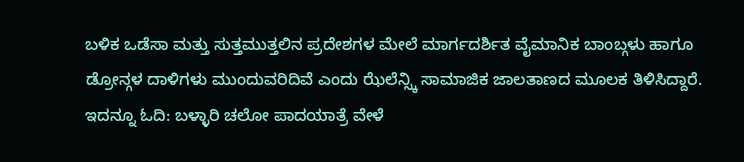ಬಳಿಕ ಒಡೆಸಾ ಮತ್ತು ಸುತ್ತಮುತ್ತಲಿನ ಪ್ರದೇಶಗಳ ಮೇಲೆ ಮಾರ್ಗದರ್ಶಿತ ವೈಮಾನಿಕ ಬಾಂಬ್ಗಳು ಹಾಗೂ ಡ್ರೋನ್ಗಳ ದಾಳಿಗಳು ಮುಂದುವರಿದಿವೆ ಎಂದು ಝೆಲೆನ್ಸ್ಕಿ ಸಾಮಾಜಿಕ ಜಾಲತಾಣದ ಮೂಲಕ ತಿಳಿಸಿದ್ದಾರೆ. ಇದನ್ನೂ ಓದಿ: ಬಳ್ಳಾರಿ ಚಲೋ ಪಾದಯಾತ್ರೆ ವೇಳೆ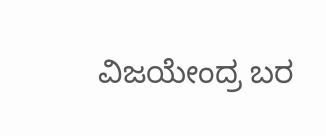ವಿಜಯೇಂದ್ರ ಬರ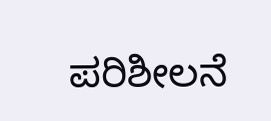ಪರಿಶೀಲನೆ